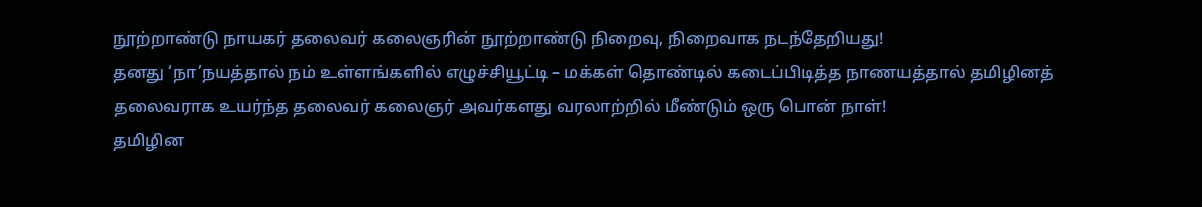நூற்றாண்டு நாயகர் தலைவர் கலைஞரின் நூற்றாண்டு நிறைவு, நிறைவாக நடந்தேறியது!
தனது ‘நா’நயத்தால் நம் உள்ளங்களில் எழுச்சியூட்டி – மக்கள் தொண்டில் கடைப்பிடித்த நாணயத்தால் தமிழினத் தலைவராக உயர்ந்த தலைவர் கலைஞர் அவர்களது வரலாற்றில் மீண்டும் ஒரு பொன் நாள்!
தமிழின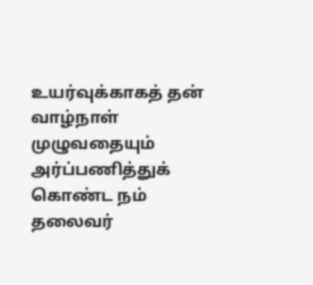உயர்வுக்காகத் தன் வாழ்நாள் முழுவதையும் அர்ப்பணித்துக் கொண்ட நம் தலைவர்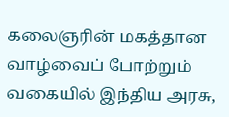கலைஞரின் மகத்தான வாழ்வைப் போற்றும் வகையில் இந்திய அரசு,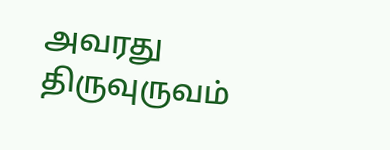அவரது திருவுருவம்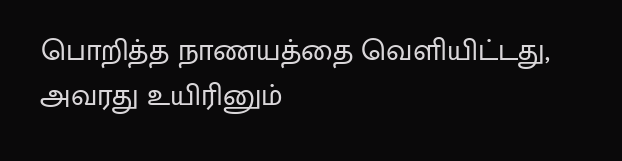பொறித்த நாணயத்தை வெளியிட்டது, அவரது உயிரினும்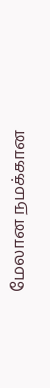மேலான நமக்கான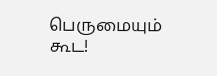பெருமையும் கூட!